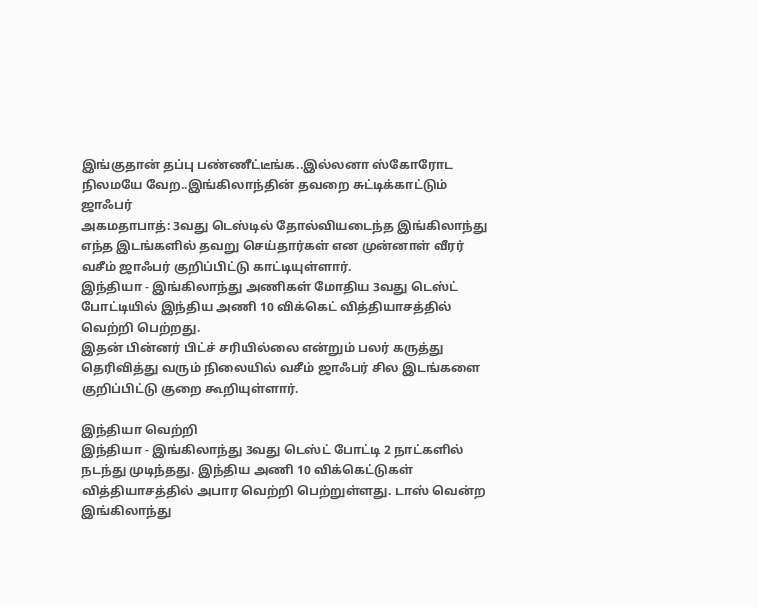இங்குதான் தப்பு பண்ணீட்டீங்க..இல்லனா ஸ்கோரோட நிலமயே வேற..இங்கிலாந்தின் தவறை சுட்டிக்காட்டும் ஜாஃபர்
அகமதாபாத்: 3வது டெஸ்டில் தோல்வியடைந்த இங்கிலாந்து எந்த இடங்களில் தவறு செய்தார்கள் என முன்னாள் வீரர் வசீம் ஜாஃபர் குறிப்பிட்டு காட்டியுள்ளார்.
இந்தியா - இங்கிலாந்து அணிகள் மோதிய 3வது டெஸ்ட் போட்டியில் இந்திய அணி 10 விக்கெட் வித்தியாசத்தில் வெற்றி பெற்றது.
இதன் பின்னர் பிட்ச் சரியில்லை என்றும் பலர் கருத்து தெரிவித்து வரும் நிலையில் வசீம் ஜாஃபர் சில இடங்களை குறிப்பிட்டு குறை கூறியுள்ளார்.

இந்தியா வெற்றி
இந்தியா - இங்கிலாந்து 3வது டெஸ்ட் போட்டி 2 நாட்களில் நடந்து முடிந்தது. இந்திய அணி 10 விக்கெட்டுகள் வித்தியாசத்தில் அபார வெற்றி பெற்றுள்ளது. டாஸ் வென்ற இங்கிலாந்து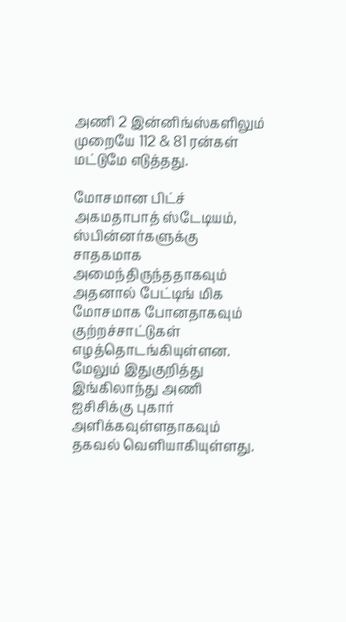அணி 2 இன்னிங்ஸ்களிலும் முறையே 112 & 81 ரன்கள் மட்டுமே எடுத்தது.

மோசமான பிட்ச்
அகமதாபாத் ஸ்டேடியம், ஸ்பின்னர்களுக்கு சாதகமாக அமைந்திருந்ததாகவும் அதனால் பேட்டிங் மிக மோசமாக போனதாகவும் குற்றச்சாட்டுகள் எழத்தொடங்கியுள்ளன. மேலும் இதுகுறித்து இங்கிலாந்து அணி ஐசிசிக்கு புகார் அளிக்கவுள்ளதாகவும் தகவல் வெளியாகியுள்ளது.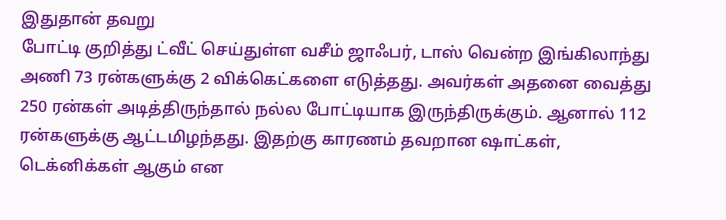இதுதான் தவறு
போட்டி குறித்து ட்வீட் செய்துள்ள வசீம் ஜாஃபர், டாஸ் வென்ற இங்கிலாந்து அணி 73 ரன்களுக்கு 2 விக்கெட்களை எடுத்தது. அவர்கள் அதனை வைத்து 250 ரன்கள் அடித்திருந்தால் நல்ல போட்டியாக இருந்திருக்கும். ஆனால் 112 ரன்களுக்கு ஆட்டமிழந்தது. இதற்கு காரணம் தவறான ஷாட்கள், டெக்னிக்கள் ஆகும் என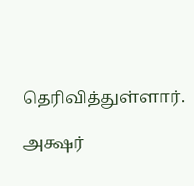தெரிவித்துள்ளார்.

அக்ஷர்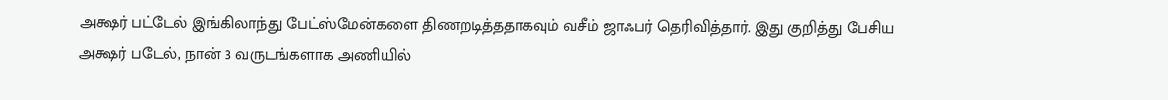அக்ஷர் பட்டேல் இங்கிலாந்து பேட்ஸ்மேன்களை திணறடித்ததாகவும் வசீம் ஜாஃபர் தெரிவித்தார். இது குறித்து பேசிய அக்ஷர் படேல், நான் 3 வருடங்களாக அணியில்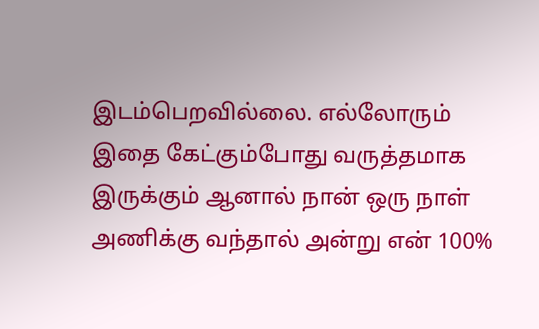இடம்பெறவில்லை. எல்லோரும் இதை கேட்கும்போது வருத்தமாக இருக்கும் ஆனால் நான் ஒரு நாள் அணிக்கு வந்தால் அன்று என் 100%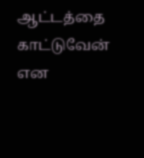ஆட்டத்தை காட்டுவேன் என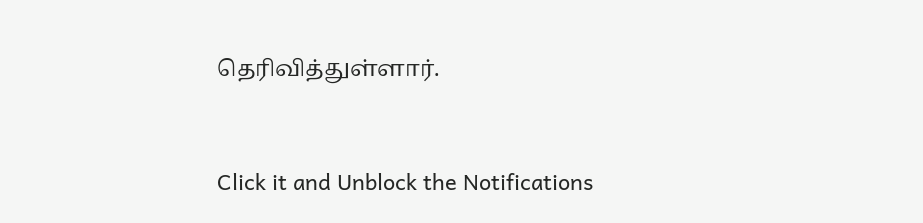தெரிவித்துள்ளார்.


Click it and Unblock the Notifications